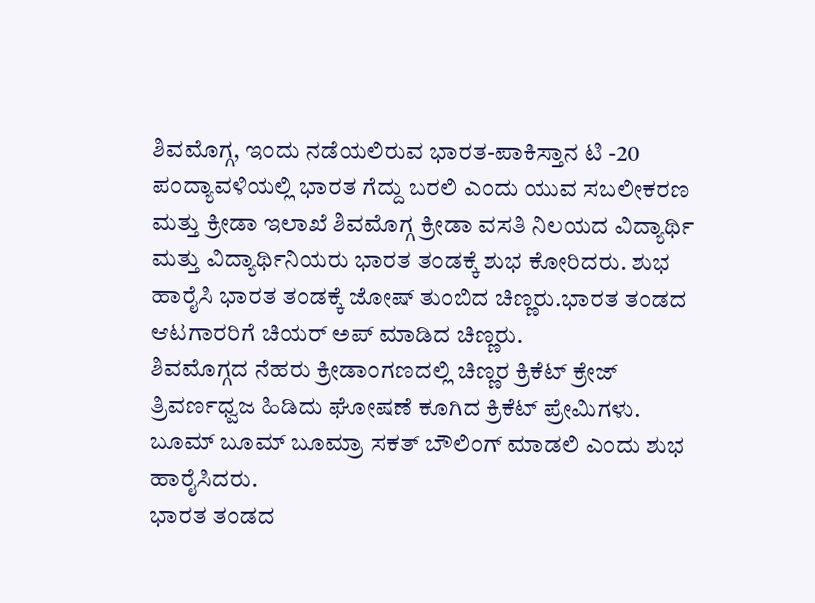ಶಿವಮೊಗ್ಗ, ಇಂದು ನಡೆಯಲಿರುವ ಭಾರತ-ಪಾಕಿಸ್ತಾನ ಟಿ -20 ಪಂದ್ಯಾವಳಿಯಲ್ಲಿ ಭಾರತ ಗೆದ್ದು ಬರಲಿ ಎಂದು ಯುವ ಸಬಲೀಕರಣ ಮತ್ತು ಕ್ರೀಡಾ ಇಲಾಖೆ ಶಿವಮೊಗ್ಗ ಕ್ರೀಡಾ ವಸತಿ ನಿಲಯದ ವಿದ್ಯಾರ್ಥಿ ಮತ್ತು ವಿದ್ಯಾರ್ಥಿನಿಯರು ಭಾರತ ತಂಡಕ್ಕೆ ಶುಭ ಕೋರಿದರು. ಶುಭ ಹಾರೈಸಿ ಭಾರತ ತಂಡಕ್ಕೆ ಜೋಷ್ ತುಂಬಿದ ಚಿಣ್ಣರು.ಭಾರತ ತಂಡದ ಆಟಗಾರರಿಗೆ ಚಿಯರ್ ಅಪ್ ಮಾಡಿದ ಚಿಣ್ಣರು.
ಶಿವಮೊಗ್ಗದ ನೆಹರು ಕ್ರೀಡಾಂಗಣದಲ್ಲಿ ಚಿಣ್ಣರ ಕ್ರಿಕೆಟ್ ಕ್ರೇಜ್ ತ್ರಿವರ್ಣಧ್ವಜ ಹಿಡಿದು ಘೋಷಣೆ ಕೂಗಿದ ಕ್ರಿಕೆಟ್ ಪ್ರೇಮಿಗಳು.
ಬೂಮ್ ಬೂಮ್ ಬೂಮ್ರಾ ಸಕತ್ ಬೌಲಿಂಗ್ ಮಾಡಲಿ ಎಂದು ಶುಭ ಹಾರೈಸಿದರು.
ಭಾರತ ತಂಡದ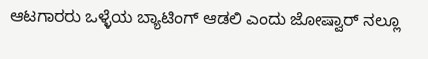ಆಟಗಾರರು ಒಳ್ಳೆಯ ಬ್ಯಾಟಿಂಗ್ ಆಡಲಿ ಎಂದು ಜೋಷ್ವಾರ್ ನಲ್ಲೂ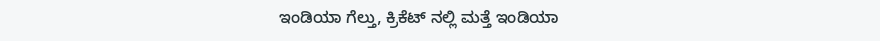ಇಂಡಿಯಾ ಗೆಲ್ತು, ಕ್ರಿಕೆಟ್ ನಲ್ಲಿ ಮತ್ತೆ ಇಂಡಿಯಾ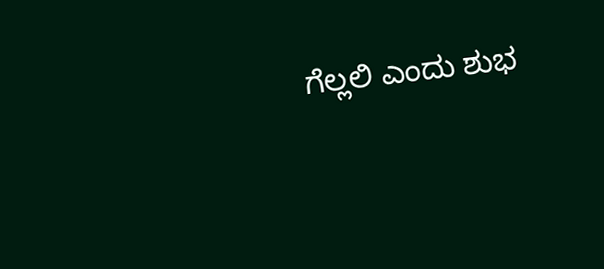ಗೆಲ್ಲಲಿ ಎಂದು ಶುಭ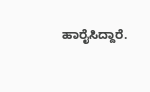ಹಾರೈಸಿದ್ದಾರೆ.